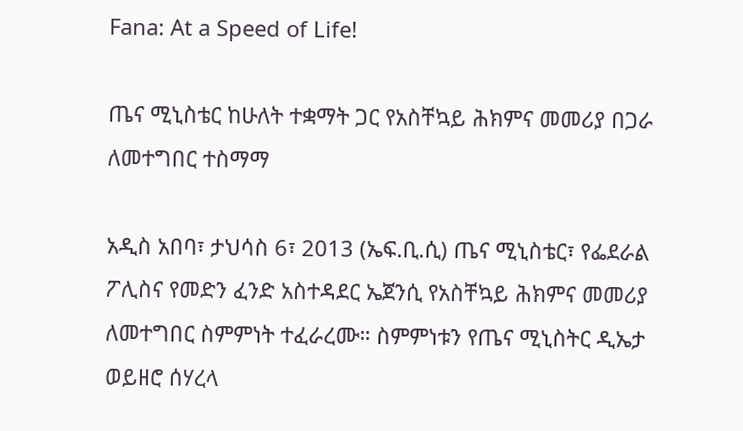Fana: At a Speed of Life!

ጤና ሚኒስቴር ከሁለት ተቋማት ጋር የአስቸኳይ ሕክምና መመሪያ በጋራ ለመተግበር ተስማማ

አዲስ አበባ፣ ታህሳስ 6፣ 2013 (ኤፍ.ቢ.ሲ) ጤና ሚኒስቴር፣ የፌደራል ፖሊስና የመድን ፈንድ አስተዳደር ኤጀንሲ የአስቸኳይ ሕክምና መመሪያ ለመተግበር ስምምነት ተፈራረሙ። ስምምነቱን የጤና ሚኒስትር ዲኤታ ወይዘሮ ሰሃረላ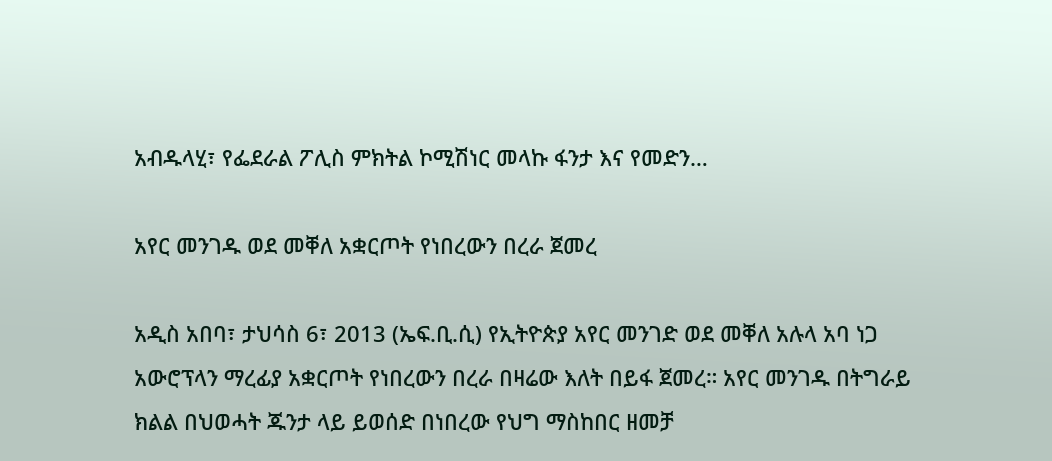አብዱላሂ፣ የፌደራል ፖሊስ ምክትል ኮሚሽነር መላኩ ፋንታ እና የመድን…

አየር መንገዱ ወደ መቐለ አቋርጦት የነበረውን በረራ ጀመረ

አዲስ አበባ፣ ታህሳስ 6፣ 2013 (ኤፍ.ቢ.ሲ) የኢትዮጵያ አየር መንገድ ወደ መቐለ አሉላ አባ ነጋ አውሮፕላን ማረፊያ አቋርጦት የነበረውን በረራ በዛሬው እለት በይፋ ጀመረ። አየር መንገዱ በትግራይ ክልል በህወሓት ጁንታ ላይ ይወሰድ በነበረው የህግ ማስከበር ዘመቻ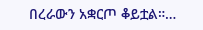በረራውን አቋርጦ ቆይቷል።…